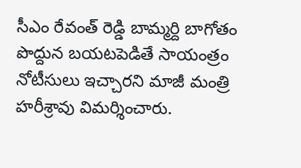సీఎం రేవంత్ రెడ్డి బామ్మర్ది బాగోతం పొద్దున బయటపెడితే సాయంత్రం నోటీసులు ఇచ్చారని మాజీ మంత్రి హరీశ్రావు విమర్శించారు.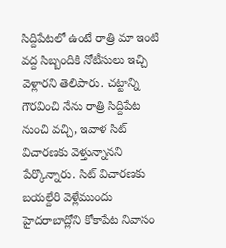సిద్దిపేటలో ఉంటే రాత్రి మా ఇంటి వద్ద సిబ్బందికి నోటీసులు ఇచ్చి వెళ్లారని తెలిపారు. చట్టాన్ని గౌరవించి నేను రాత్రి సిద్దిపేట నుంచి వచ్చి, ఇవాళ సిట్ విచారణకు వెళ్తున్నానని పేర్కొన్నారు. సిట్ విచారణకు బయల్దేరి వెళ్లేముందు హైదరాబాద్లోని కోకాపేట నివాసం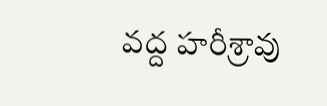వద్ద హరీశ్రావు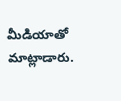మీడియాతో మాట్లాడారు.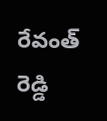రేవంత్ రెడ్డి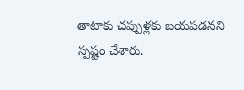తాటాకు చప్పుళ్లకు బయపడనని స్పష్టం చేశారు.